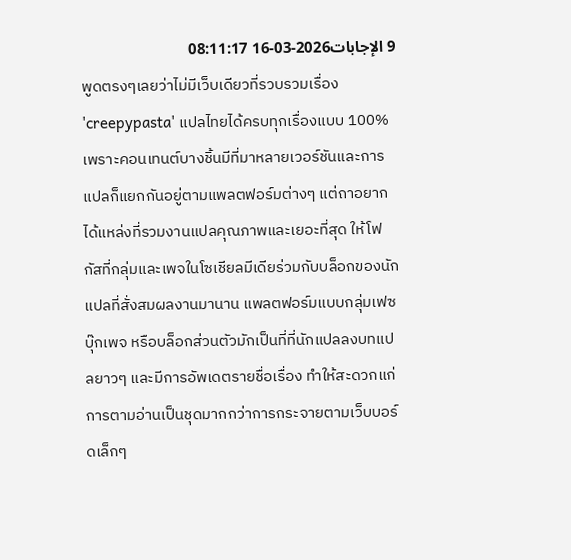9 الإجابات2026-03-16 08:11:17
พูดตรงๆเลยว่าไม่มีเว็บเดียวที่รวบรวมเรื่อง 'creepypasta' แปลไทยได้ครบทุกเรื่องแบบ 100% เพราะคอนเทนต์บางชิ้นมีที่มาหลายเวอร์ชันและการแปลก็แยกกันอยู่ตามแพลตฟอร์มต่างๆ แต่ถาอยากได้แหล่งที่รวมงานแปลคุณภาพและเยอะที่สุด ให้โฟกัสที่กลุ่มและเพจในโซเชียลมีเดียร่วมกับบล็อกของนักแปลที่สั่งสมผลงานมานาน แพลตฟอร์มแบบกลุ่มเฟซบุ๊กเพจ หรือบล็อกส่วนตัวมักเป็นที่ที่นักแปลลงบทแปลยาวๆ และมีการอัพเดตรายชื่อเรื่อง ทำให้สะดวกแก่การตามอ่านเป็นชุดมากกว่าการกระจายตามเว็บบอร์ดเล็กๆ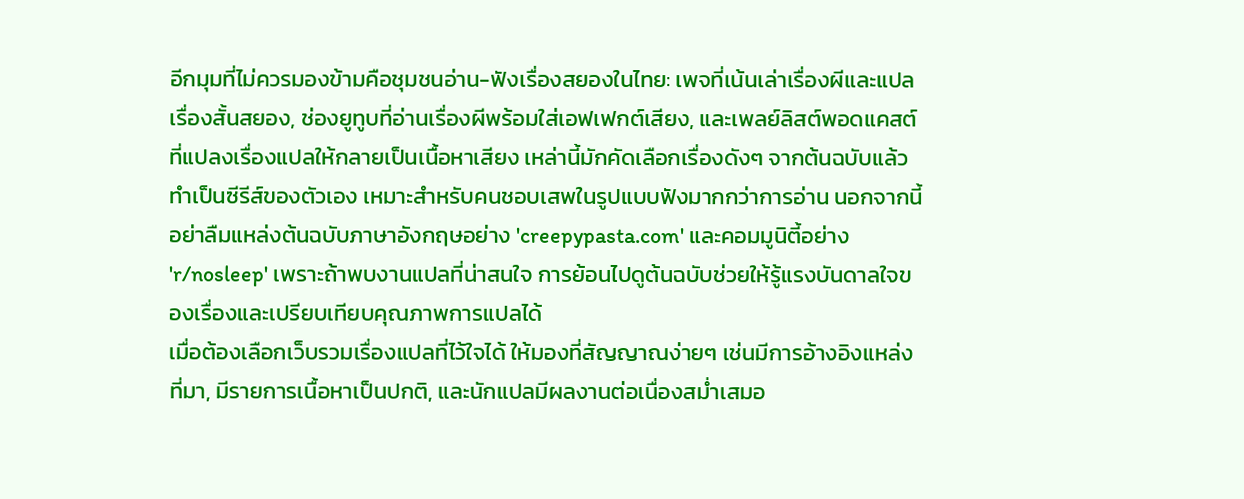อีกมุมที่ไม่ควรมองข้ามคือชุมชนอ่าน-ฟังเรื่องสยองในไทย: เพจที่เน้นเล่าเรื่องผีและแปลเรื่องสั้นสยอง, ช่องยูทูบที่อ่านเรื่องผีพร้อมใส่เอฟเฟกต์เสียง, และเพลย์ลิสต์พอดแคสต์ที่แปลงเรื่องแปลให้กลายเป็นเนื้อหาเสียง เหล่านี้มักคัดเลือกเรื่องดังๆ จากต้นฉบับแล้วทำเป็นซีรีส์ของตัวเอง เหมาะสำหรับคนชอบเสพในรูปแบบฟังมากกว่าการอ่าน นอกจากนี้อย่าลืมแหล่งต้นฉบับภาษาอังกฤษอย่าง 'creepypasta.com' และคอมมูนิตี้อย่าง 'r/nosleep' เพราะถ้าพบงานแปลที่น่าสนใจ การย้อนไปดูต้นฉบับช่วยให้รู้แรงบันดาลใจของเรื่องและเปรียบเทียบคุณภาพการแปลได้
เมื่อต้องเลือกเว็บรวมเรื่องแปลที่ไว้ใจได้ ให้มองที่สัญญาณง่ายๆ เช่นมีการอ้างอิงแหล่งที่มา, มีรายการเนื้อหาเป็นปกติ, และนักแปลมีผลงานต่อเนื่องสม่ำเสมอ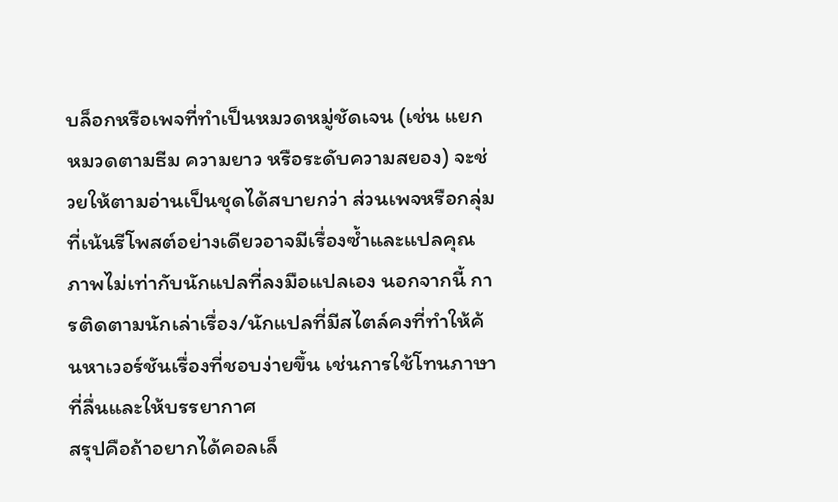บล็อกหรือเพจที่ทำเป็นหมวดหมู่ชัดเจน (เช่น แยกหมวดตามธีม ความยาว หรือระดับความสยอง) จะช่วยให้ตามอ่านเป็นชุดได้สบายกว่า ส่วนเพจหรือกลุ่มที่เน้นรีโพสต์อย่างเดียวอาจมีเรื่องซ้ำและแปลคุณภาพไม่เท่ากับนักแปลที่ลงมือแปลเอง นอกจากนี้ การติดตามนักเล่าเรื่อง/นักแปลที่มีสไตล์คงที่ทำให้ค้นหาเวอร์ชันเรื่องที่ชอบง่ายขึ้น เช่นการใช้โทนภาษาที่ลื่นและให้บรรยากาศ
สรุปคือถ้าอยากได้คอลเล็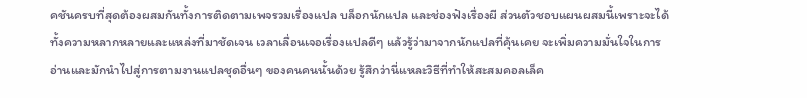คชันครบที่สุดต้องผสมกันทั้งการติดตามเพจรวมเรื่องแปล บล็อกนักแปล และช่องฟังเรื่องผี ส่วนตัวชอบแผนผสมนี้เพราะจะได้ทั้งความหลากหลายและแหล่งที่มาชัดเจน เวลาเลื่อนเจอเรื่องแปลดีๆ แล้วรู้ว่ามาจากนักแปลที่คุ้นเคย จะเพิ่มความมั่นใจในการอ่านและมักนำไปสู่การตามงานแปลชุดอื่นๆ ของคนคนนั้นด้วย รู้สึกว่านี่แหละวิธีที่ทำให้สะสมคอลเล็ค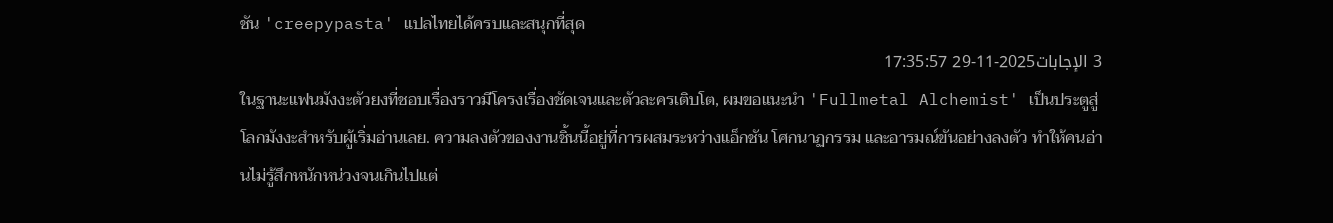ชัน 'creepypasta' แปลไทยได้ครบและสนุกที่สุด
3 الإجابات2025-11-29 17:35:57
ในฐานะแฟนมังงะตัวยงที่ชอบเรื่องราวมีโครงเรื่องชัดเจนและตัวละครเติบโต, ผมขอแนะนำ 'Fullmetal Alchemist' เป็นประตูสู่โลกมังงะสำหรับผู้เริ่มอ่านเลย. ความลงตัวของงานชิ้นนี้อยู่ที่การผสมระหว่างแอ็กชัน โศกนาฏกรรม และอารมณ์ขันอย่างลงตัว ทำให้คนอ่านไม่รู้สึกหนักหน่วงจนเกินไปแต่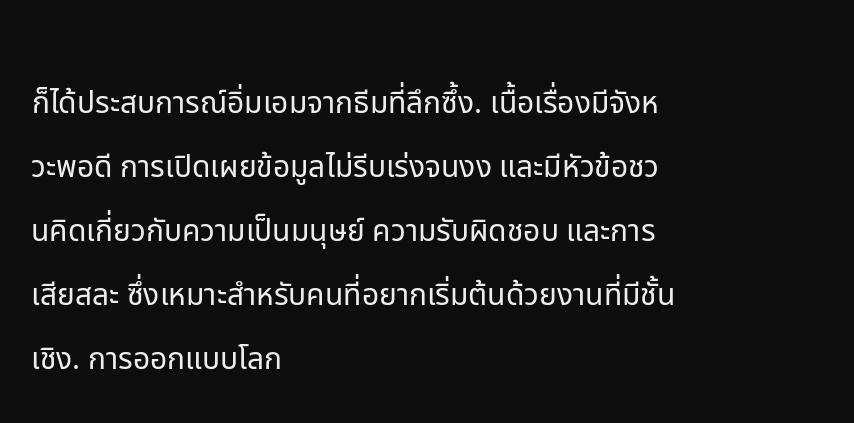ก็ได้ประสบการณ์อิ่มเอมจากธีมที่ลึกซึ้ง. เนื้อเรื่องมีจังหวะพอดี การเปิดเผยข้อมูลไม่รีบเร่งจนงง และมีหัวข้อชวนคิดเกี่ยวกับความเป็นมนุษย์ ความรับผิดชอบ และการเสียสละ ซึ่งเหมาะสำหรับคนที่อยากเริ่มต้นด้วยงานที่มีชั้นเชิง. การออกแบบโลก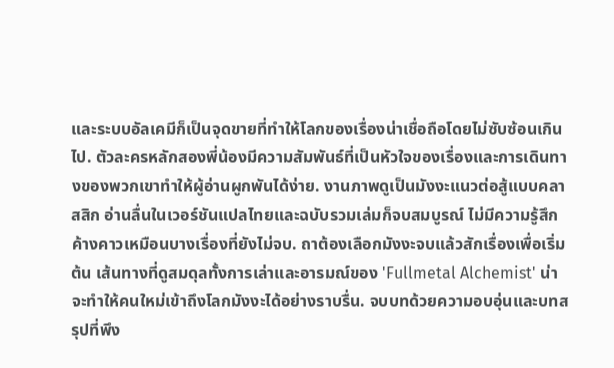และระบบอัลเคมีก็เป็นจุดขายที่ทำให้โลกของเรื่องน่าเชื่อถือโดยไม่ซับซ้อนเกินไป. ตัวละครหลักสองพี่น้องมีความสัมพันธ์ที่เป็นหัวใจของเรื่องและการเดินทางของพวกเขาทำให้ผู้อ่านผูกพันได้ง่าย. งานภาพดูเป็นมังงะแนวต่อสู้แบบคลาสสิก อ่านลื่นในเวอร์ชันแปลไทยและฉบับรวมเล่มก็จบสมบูรณ์ ไม่มีความรู้สึกค้างคาวเหมือนบางเรื่องที่ยังไม่จบ. ถาต้องเลือกมังงะจบแล้วสักเรื่องเพื่อเริ่มต้น เส้นทางที่ดูสมดุลทั้งการเล่าและอารมณ์ของ 'Fullmetal Alchemist' น่าจะทำให้คนใหม่เข้าถึงโลกมังงะได้อย่างราบรื่น. จบบทด้วยความอบอุ่นและบทสรุปที่พึง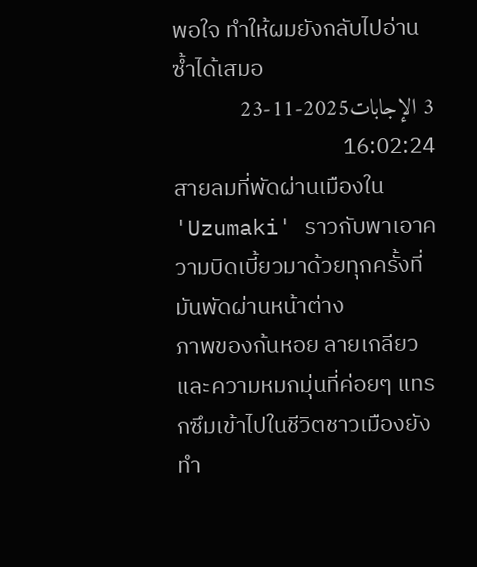พอใจ ทำให้ผมยังกลับไปอ่านซ้ำได้เสมอ
3 الإجابات2025-11-23 16:02:24
สายลมที่พัดผ่านเมืองใน 'Uzumaki' ราวกับพาเอาความบิดเบี้ยวมาด้วยทุกครั้งที่มันพัดผ่านหน้าต่าง
ภาพของก้นหอย ลายเกลียว และความหมกมุ่นที่ค่อยๆ แทรกซึมเข้าไปในชีวิตชาวเมืองยังทำ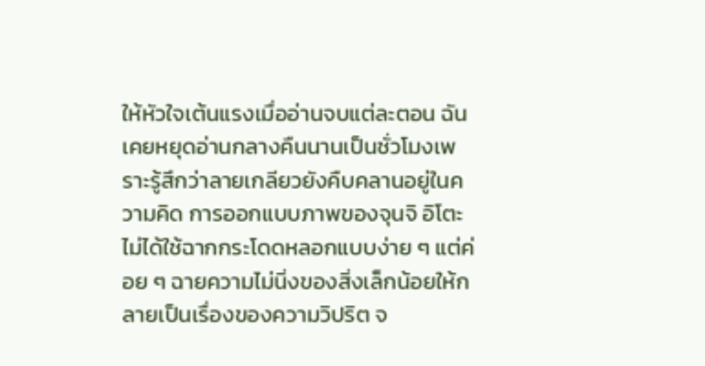ให้หัวใจเต้นแรงเมื่ออ่านจบแต่ละตอน ฉันเคยหยุดอ่านกลางคืนนานเป็นชั่วโมงเพราะรู้สึกว่าลายเกลียวยังคืบคลานอยู่ในความคิด การออกแบบภาพของจุนจิ อิโตะ ไม่ได้ใช้ฉากกระโดดหลอกแบบง่าย ๆ แต่ค่อย ๆ ฉายความไม่นิ่งของสิ่งเล็กน้อยให้กลายเป็นเรื่องของความวิปริต จ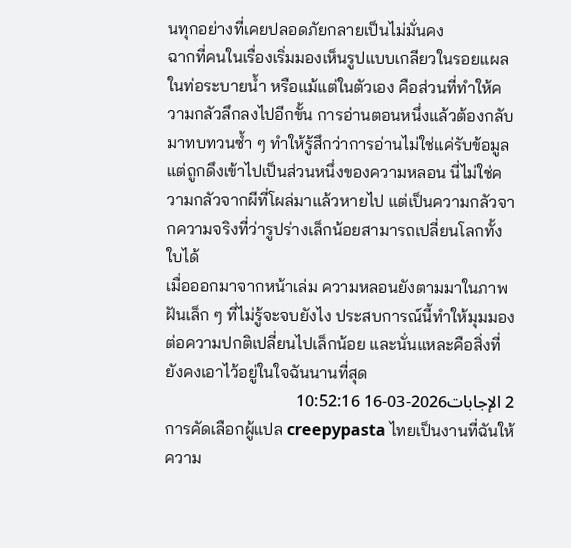นทุกอย่างที่เคยปลอดภัยกลายเป็นไม่มั่นคง
ฉากที่คนในเรื่องเริ่มมองเห็นรูปแบบเกลียวในรอยแผล ในท่อระบายน้ำ หรือแม้แต่ในตัวเอง คือส่วนที่ทำให้ความกลัวลึกลงไปอีกขั้น การอ่านตอนหนึ่งแล้วต้องกลับมาทบทวนซ้ำ ๆ ทำให้รู้สึกว่าการอ่านไม่ใช่แค่รับข้อมูล แต่ถูกดึงเข้าไปเป็นส่วนหนึ่งของความหลอน นี่ไม่ใช่ความกลัวจากผีที่โผล่มาแล้วหายไป แต่เป็นความกลัวจากความจริงที่ว่ารูปร่างเล็กน้อยสามารถเปลี่ยนโลกทั้งใบได้
เมื่อออกมาจากหน้าเล่ม ความหลอนยังตามมาในภาพฝันเล็ก ๆ ที่ไม่รู้จะจบยังไง ประสบการณ์นี้ทำให้มุมมองต่อความปกติเปลี่ยนไปเล็กน้อย และนั่นแหละคือสิ่งที่ยังคงเอาไว้อยู่ในใจฉันนานที่สุด
2 الإجابات2026-03-16 10:52:16
การคัดเลือกผู้แปล creepypasta ไทยเป็นงานที่ฉันให้ความ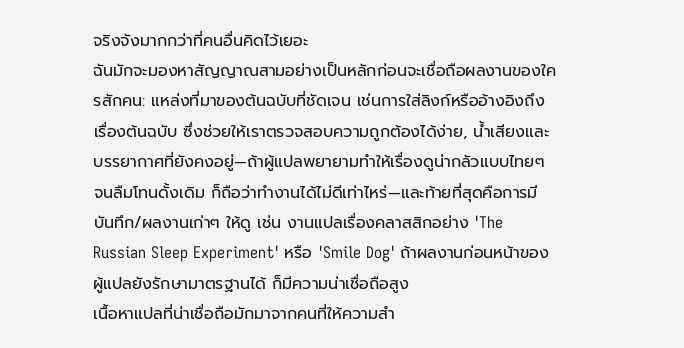จริงจังมากกว่าที่คนอื่นคิดไว้เยอะ
ฉันมักจะมองหาสัญญาณสามอย่างเป็นหลักก่อนจะเชื่อถือผลงานของใครสักคน: แหล่งที่มาของต้นฉบับที่ชัดเจน เช่นการใส่ลิงก์หรืออ้างอิงถึงเรื่องต้นฉบับ ซึ่งช่วยให้เราตรวจสอบความถูกต้องได้ง่าย, น้ำเสียงและบรรยากาศที่ยังคงอยู่—ถ้าผู้แปลพยายามทำให้เรื่องดูน่ากลัวแบบไทยๆ จนลืมโทนดั้งเดิม ก็ถือว่าทำงานได้ไม่ดีเท่าไหร่—และท้ายที่สุดคือการมีบันทึก/ผลงานเก่าๆ ให้ดู เช่น งานแปลเรื่องคลาสสิกอย่าง 'The Russian Sleep Experiment' หรือ 'Smile Dog' ถ้าผลงานก่อนหน้าของผู้แปลยังรักษามาตรฐานได้ ก็มีความน่าเชื่อถือสูง
เนื้อหาแปลที่น่าเชื่อถือมักมาจากคนที่ให้ความสำ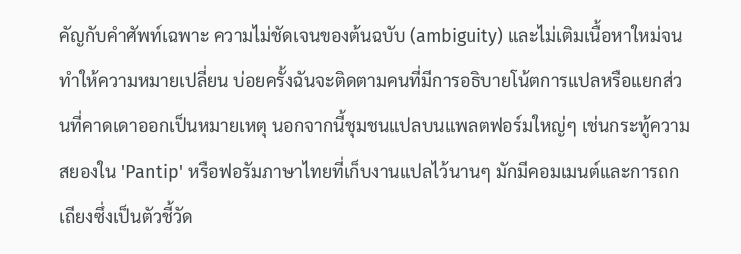คัญกับคำศัพท์เฉพาะ ความไม่ชัดเจนของต้นฉบับ (ambiguity) และไม่เติมเนื้อหาใหม่จนทำให้ความหมายเปลี่ยน บ่อยครั้งฉันจะติดตามคนที่มีการอธิบายโน้ตการแปลหรือแยกส่วนที่คาดเดาออกเป็นหมายเหตุ นอกจากนี้ชุมชนแปลบนแพลตฟอร์มใหญ่ๆ เช่นกระทู้ความสยองใน 'Pantip' หรือฟอรัมภาษาไทยที่เก็บงานแปลไว้นานๆ มักมีคอมเมนต์และการถกเถียงซึ่งเป็นตัวชี้วัด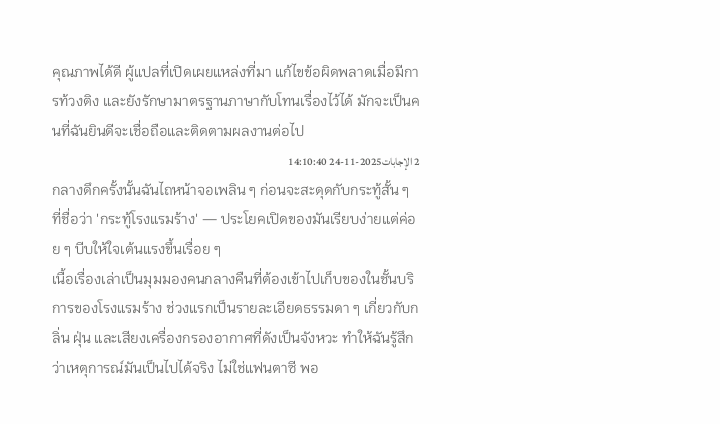คุณภาพได้ดี ผู้แปลที่เปิดเผยแหล่งที่มา แก้ไขข้อผิดพลาดเมื่อมีการท้วงติง และยังรักษามาตรฐานภาษากับโทนเรื่องไว้ได้ มักจะเป็นคนที่ฉันยินดีจะเชื่อถือและติดตามผลงานต่อไป
2 الإجابات2025-11-24 14:10:40
กลางดึกครั้งนั้นฉันไถหน้าจอเพลิน ๆ ก่อนจะสะดุดกับกระทู้สั้น ๆ ที่ชื่อว่า 'กระทู้โรงแรมร้าง' — ประโยคเปิดของมันเรียบง่ายแต่ค่อย ๆ บีบให้ใจเต้นแรงขึ้นเรื่อย ๆ
เนื้อเรื่องเล่าเป็นมุมมองคนกลางคืนที่ต้องเข้าไปเก็บของในชั้นบริการของโรงแรมร้าง ช่วงแรกเป็นรายละเอียดธรรมดา ๆ เกี่ยวกับกลิ่น ฝุ่น และเสียงเครื่องกรองอากาศที่ดังเป็นจังหวะ ทำให้ฉันรู้สึกว่าเหตุการณ์มันเป็นไปได้จริง ไม่ใช่แฟนตาซี พอ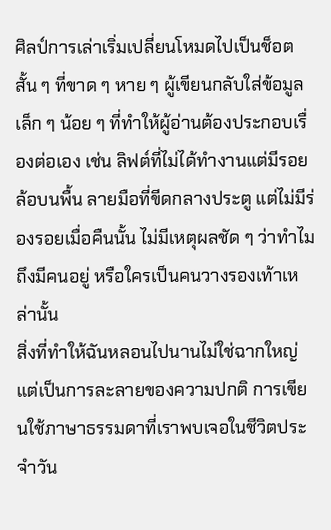ศิลป์การเล่าเริ่มเปลี่ยนโหมดไปเป็นช็อตสั้น ๆ ที่ขาด ๆ หาย ๆ ผู้เขียนกลับใส่ข้อมูลเล็ก ๆ น้อย ๆ ที่ทำให้ผู้อ่านต้องประกอบเรื่องต่อเอง เช่น ลิฟต์ที่ไม่ได้ทำงานแต่มีรอยล้อบนพื้น ลายมือที่ขีดกลางประตู แต่ไม่มีร่องรอยเมื่อคืนนั้น ไม่มีเหตุผลชัด ๆ ว่าทำไมถึงมีคนอยู่ หรือใครเป็นคนวางรองเท้าเหล่านั้น
สิ่งที่ทำให้ฉันหลอนไปนานไม่ใช่ฉากใหญ่ แต่เป็นการละลายของความปกติ การเขียนใช้ภาษาธรรมดาที่เราพบเจอในชีวิตประจำวัน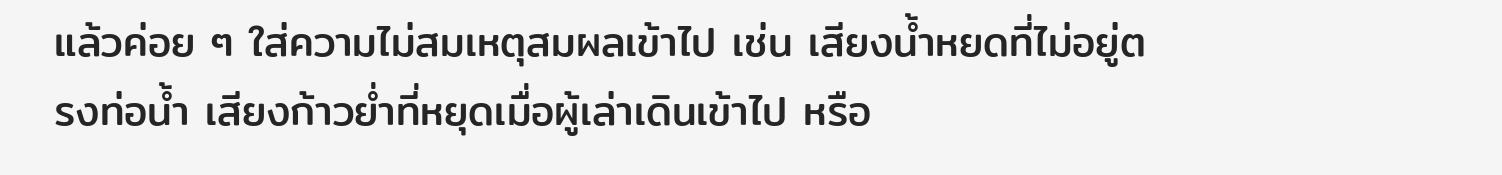แล้วค่อย ๆ ใส่ความไม่สมเหตุสมผลเข้าไป เช่น เสียงน้ำหยดที่ไม่อยู่ตรงท่อน้ำ เสียงก้าวย่ำที่หยุดเมื่อผู้เล่าเดินเข้าไป หรือ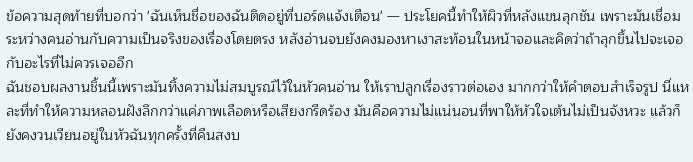ข้อความสุดท้ายที่บอกว่า 'ฉันเห็นชื่อของฉันติดอยู่ที่บอร์ดแจ้งเตือน' — ประโยคนี้ทำให้ผิวที่หลังแขนลุกชัน เพราะมันเชื่อมระหว่างคนอ่านกับความเป็นจริงของเรื่องโดยตรง หลังอ่านจบยังคงมองหาเงาสะท้อนในหน้าจอและคิดว่าถ้าลุกขึ้นไปจะเจอกับอะไรที่ไม่ควรเจออีก
ฉันชอบผลงานชิ้นนี้เพราะมันทิ้งความไม่สมบูรณ์ไว้ในหัวคนอ่าน ให้เราปลูกเรื่องราวต่อเอง มากกว่าให้คำตอบสำเร็จรูป นี่แหละที่ทำให้ความหลอนฝังลึกกว่าแค่ภาพเลือดหรือเสียงกรีดร้อง มันคือความไม่แน่นอนที่พาให้หัวใจเต้นไม่เป็นจังหวะ แล้วก็ยังคงวนเวียนอยู่ในหัวฉันทุกครั้งที่คืนสงบ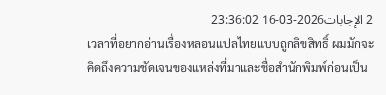2 الإجابات2026-03-16 23:36:02
เวลาที่อยากอ่านเรื่องหลอนแปลไทยแบบถูกลิขสิทธิ์ ผมมักจะคิดถึงความชัดเจนของแหล่งที่มาและชื่อสำนักพิมพ์ก่อนเป็น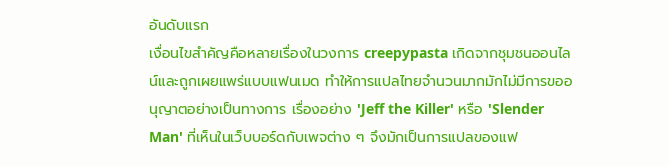อันดับแรก
เงื่อนไขสำคัญคือหลายเรื่องในวงการ creepypasta เกิดจากชุมชนออนไลน์และถูกเผยแพร่แบบแฟนเมด ทำให้การแปลไทยจำนวนมากมักไม่มีการขออนุญาตอย่างเป็นทางการ เรื่องอย่าง 'Jeff the Killer' หรือ 'Slender Man' ที่เห็นในเว็บบอร์ดกับเพจต่าง ๆ จึงมักเป็นการแปลของแฟ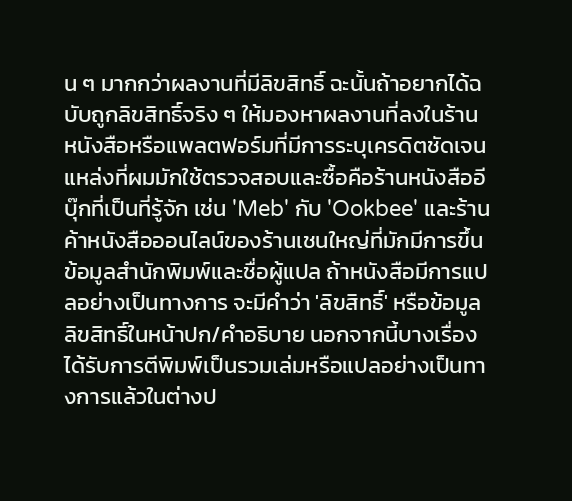น ๆ มากกว่าผลงานที่มีลิขสิทธิ์ ฉะนั้นถ้าอยากได้ฉบับถูกลิขสิทธิ์จริง ๆ ให้มองหาผลงานที่ลงในร้านหนังสือหรือแพลตฟอร์มที่มีการระบุเครดิตชัดเจน
แหล่งที่ผมมักใช้ตรวจสอบและซื้อคือร้านหนังสืออีบุ๊กที่เป็นที่รู้จัก เช่น 'Meb' กับ 'Ookbee' และร้านค้าหนังสือออนไลน์ของร้านเชนใหญ่ที่มักมีการขึ้นข้อมูลสำนักพิมพ์และชื่อผู้แปล ถ้าหนังสือมีการแปลอย่างเป็นทางการ จะมีคำว่า 'ลิขสิทธิ์' หรือข้อมูลลิขสิทธิ์ในหน้าปก/คำอธิบาย นอกจากนี้บางเรื่องได้รับการตีพิมพ์เป็นรวมเล่มหรือแปลอย่างเป็นทางการแล้วในต่างป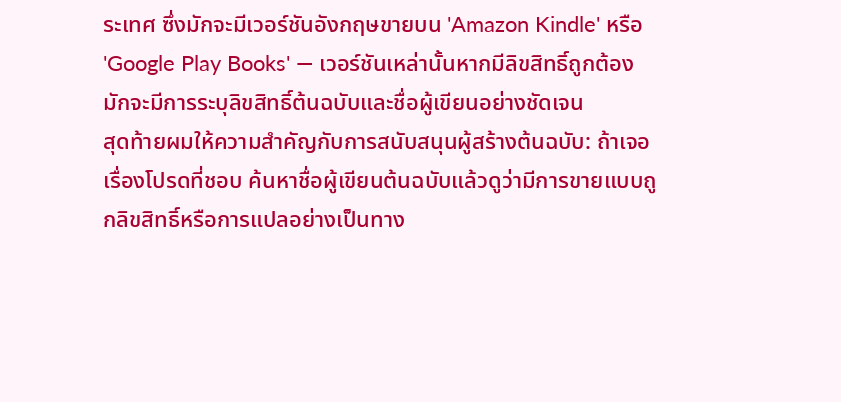ระเทศ ซึ่งมักจะมีเวอร์ชันอังกฤษขายบน 'Amazon Kindle' หรือ 'Google Play Books' — เวอร์ชันเหล่านั้นหากมีลิขสิทธิ์ถูกต้อง มักจะมีการระบุลิขสิทธิ์ต้นฉบับและชื่อผู้เขียนอย่างชัดเจน
สุดท้ายผมให้ความสำคัญกับการสนับสนุนผู้สร้างต้นฉบับ: ถ้าเจอเรื่องโปรดที่ชอบ ค้นหาชื่อผู้เขียนต้นฉบับแล้วดูว่ามีการขายแบบถูกลิขสิทธิ์หรือการแปลอย่างเป็นทาง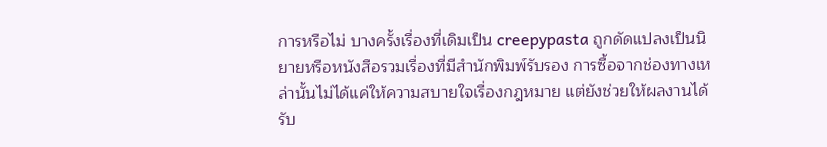การหรือไม่ บางครั้งเรื่องที่เดิมเป็น creepypasta ถูกดัดแปลงเป็นนิยายหรือหนังสือรวมเรื่องที่มีสำนักพิมพ์รับรอง การซื้อจากช่องทางเหล่านั้นไม่ได้แค่ให้ความสบายใจเรื่องกฎหมาย แต่ยังช่วยให้ผลงานได้รับ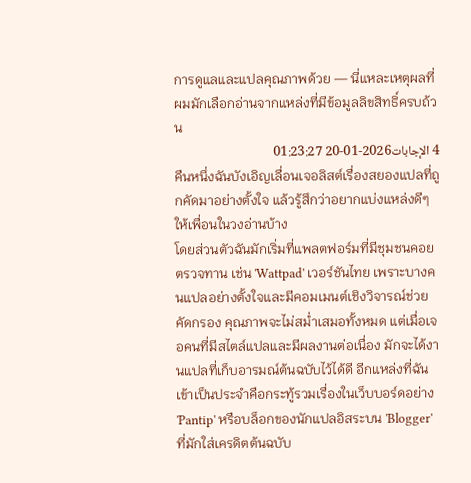การดูแลและแปลคุณภาพด้วย — นี่แหละเหตุผลที่ผมมักเลือกอ่านจากแหล่งที่มีข้อมูลลิขสิทธิ์ครบถ้วน
4 الإجابات2026-01-20 01:23:27
คืนหนึ่งฉันบังเอิญเลื่อนเจอลิสต์เรื่องสยองแปลที่ถูกคัดมาอย่างตั้งใจ แล้วรู้สึกว่าอยากแบ่งแหล่งดีๆ ให้เพื่อนในวงอ่านบ้าง
โดยส่วนตัวฉันมักเริ่มที่แพลตฟอร์มที่มีชุมชนคอยตรวจทาน เช่น 'Wattpad' เวอร์ชันไทย เพราะบางคนแปลอย่างตั้งใจและมีคอมเมนต์เชิงวิจารณ์ช่วยคัดกรอง คุณภาพจะไม่สม่ำเสมอทั้งหมด แต่เมื่อเจอคนที่มีสไตล์แปลและมีผลงานต่อเนื่อง มักจะได้งานแปลที่เก็บอารมณ์ต้นฉบับไว้ได้ดี อีกแหล่งที่ฉันเข้าเป็นประจำคือกระทู้รวมเรื่องในเว็บบอร์ดอย่าง 'Pantip' หรือบล็อกของนักแปลอิสระบน 'Blogger' ที่มักใส่เครดิตต้นฉบับ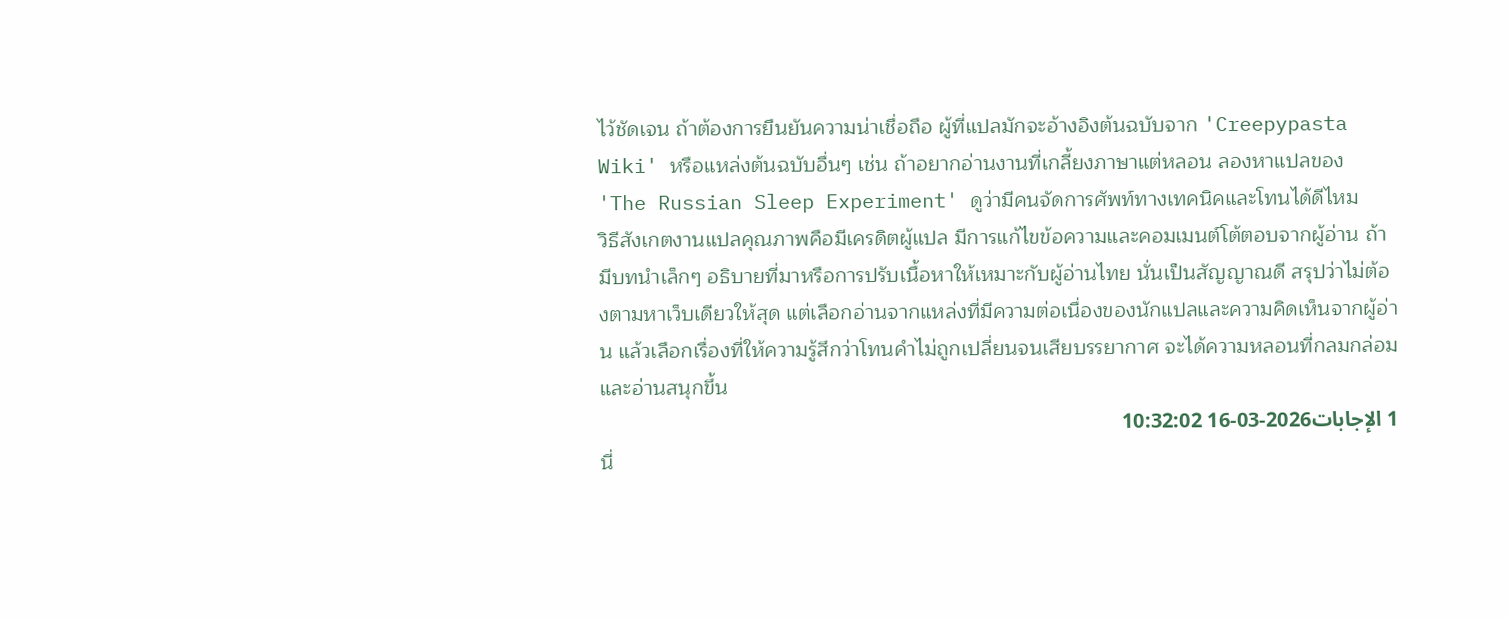ไว้ชัดเจน ถ้าต้องการยืนยันความน่าเชื่อถือ ผู้ที่แปลมักจะอ้างอิงต้นฉบับจาก 'Creepypasta Wiki' หรือแหล่งต้นฉบับอื่นๆ เช่น ถ้าอยากอ่านงานที่เกลี้ยงภาษาแต่หลอน ลองหาแปลของ 'The Russian Sleep Experiment' ดูว่ามีคนจัดการศัพท์ทางเทคนิคและโทนได้ดีไหม
วิธีสังเกตงานแปลคุณภาพคือมีเครดิตผู้แปล มีการแก้ไขข้อความและคอมเมนต์โต้ตอบจากผู้อ่าน ถ้ามีบทนำเล็กๆ อธิบายที่มาหรือการปรับเนื้อหาให้เหมาะกับผู้อ่านไทย นั่นเป็นสัญญาณดี สรุปว่าไม่ต้องตามหาเว็บเดียวให้สุด แต่เลือกอ่านจากแหล่งที่มีความต่อเนื่องของนักแปลและความคิดเห็นจากผู้อ่าน แล้วเลือกเรื่องที่ให้ความรู้สึกว่าโทนคำไม่ถูกเปลี่ยนจนเสียบรรยากาศ จะได้ความหลอนที่กลมกล่อมและอ่านสนุกขึ้น
1 الإجابات2026-03-16 10:32:02
นี่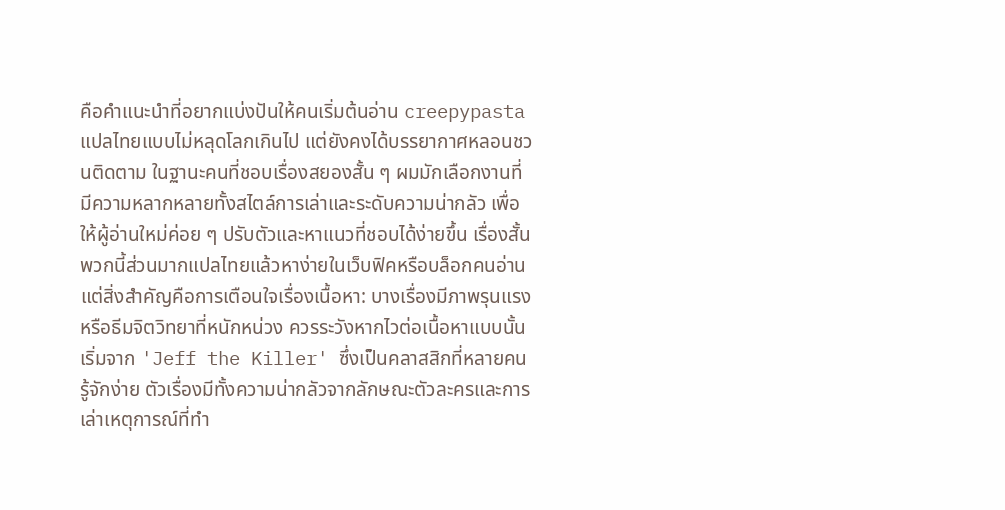คือคำแนะนำที่อยากแบ่งปันให้คนเริ่มต้นอ่าน creepypasta แปลไทยแบบไม่หลุดโลกเกินไป แต่ยังคงได้บรรยากาศหลอนชวนติดตาม ในฐานะคนที่ชอบเรื่องสยองสั้น ๆ ผมมักเลือกงานที่มีความหลากหลายทั้งสไตล์การเล่าและระดับความน่ากลัว เพื่อให้ผู้อ่านใหม่ค่อย ๆ ปรับตัวและหาแนวที่ชอบได้ง่ายขึ้น เรื่องสั้นพวกนี้ส่วนมากแปลไทยแล้วหาง่ายในเว็บฟิคหรือบล็อกคนอ่าน แต่สิ่งสำคัญคือการเตือนใจเรื่องเนื้อหา: บางเรื่องมีภาพรุนแรงหรือธีมจิตวิทยาที่หนักหน่วง ควรระวังหากไวต่อเนื้อหาแบบนั้น
เริ่มจาก 'Jeff the Killer' ซึ่งเป็นคลาสสิกที่หลายคนรู้จักง่าย ตัวเรื่องมีทั้งความน่ากลัวจากลักษณะตัวละครและการเล่าเหตุการณ์ที่ทำ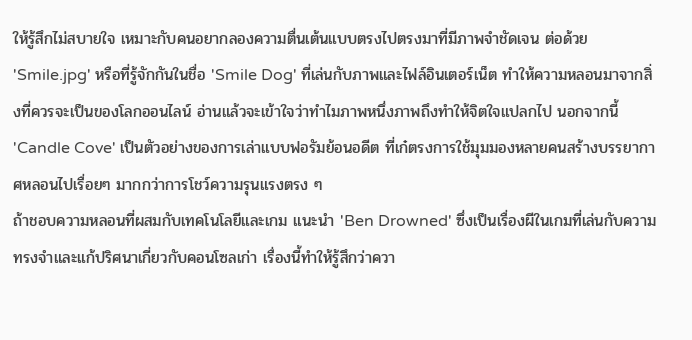ให้รู้สึกไม่สบายใจ เหมาะกับคนอยากลองความตื่นเต้นแบบตรงไปตรงมาที่มีภาพจำชัดเจน ต่อด้วย 'Smile.jpg' หรือที่รู้จักกันในชื่อ 'Smile Dog' ที่เล่นกับภาพและไฟล์อินเตอร์เน็ต ทำให้ความหลอนมาจากสิ่งที่ควรจะเป็นของโลกออนไลน์ อ่านแล้วจะเข้าใจว่าทำไมภาพหนึ่งภาพถึงทำให้จิตใจแปลกไป นอกจากนี้ 'Candle Cove' เป็นตัวอย่างของการเล่าแบบฟอรัมย้อนอดีต ที่เก๋ตรงการใช้มุมมองหลายคนสร้างบรรยากาศหลอนไปเรื่อยๆ มากกว่าการโชว์ความรุนแรงตรง ๆ
ถ้าชอบความหลอนที่ผสมกับเทคโนโลยีและเกม แนะนำ 'Ben Drowned' ซึ่งเป็นเรื่องผีในเกมที่เล่นกับความทรงจำและแก้ปริศนาเกี่ยวกับคอนโซลเก่า เรื่องนี้ทำให้รู้สึกว่าควา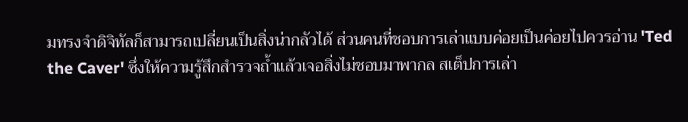มทรงจำดิจิทัลก็สามารถเปลี่ยนเป็นสิ่งน่ากลัวได้ ส่วนคนที่ชอบการเล่าแบบค่อยเป็นค่อยไปควรอ่าน 'Ted the Caver' ซึ่งให้ความรู้สึกสำรวจถ้ำแล้วเจอสิ่งไม่ชอบมาพากล สเต็ปการเล่า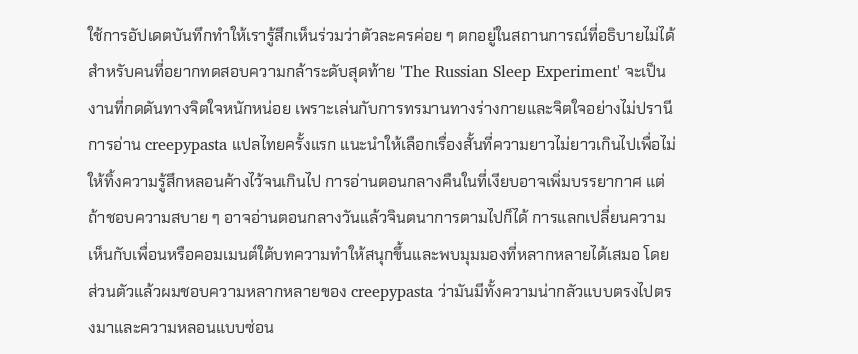ใช้การอัปเดตบันทึกทำให้เรารู้สึกเห็นร่วมว่าตัวละครค่อย ๆ ตกอยู่ในสถานการณ์ที่อธิบายไม่ได้ สำหรับคนที่อยากทดสอบความกล้าระดับสุดท้าย 'The Russian Sleep Experiment' จะเป็นงานที่กดดันทางจิตใจหนักหน่อย เพราะเล่นกับการทรมานทางร่างกายและจิตใจอย่างไม่ปรานี
การอ่าน creepypasta แปลไทยครั้งแรก แนะนำให้เลือกเรื่องสั้นที่ความยาวไม่ยาวเกินไปเพื่อไม่ให้ทิ้งความรู้สึกหลอนค้างไว้จนเกินไป การอ่านตอนกลางคืนในที่เงียบอาจเพิ่มบรรยากาศ แต่ถ้าชอบความสบาย ๆ อาจอ่านตอนกลางวันแล้วจินตนาการตามไปก็ได้ การแลกเปลี่ยนความเห็นกับเพื่อนหรือคอมเมนต์ใต้บทความทำให้สนุกขึ้นและพบมุมมองที่หลากหลายได้เสมอ โดยส่วนตัวแล้วผมชอบความหลากหลายของ creepypasta ว่ามันมีทั้งความน่ากลัวแบบตรงไปตรงมาและความหลอนแบบซ่อน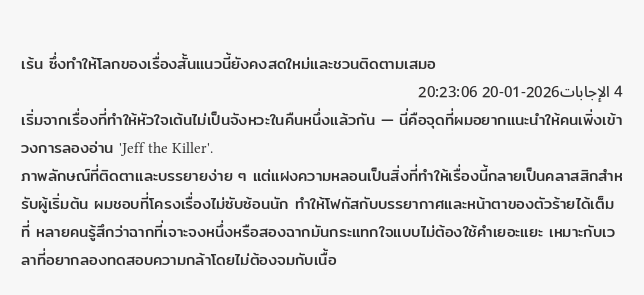เร้น ซึ่งทำให้โลกของเรื่องสั้นแนวนี้ยังคงสดใหม่และชวนติดตามเสมอ
4 الإجابات2026-01-20 20:23:06
เริ่มจากเรื่องที่ทำให้หัวใจเต้นไม่เป็นจังหวะในคืนหนึ่งแล้วกัน — นี่คือจุดที่ผมอยากแนะนำให้คนเพิ่งเข้าวงการลองอ่าน 'Jeff the Killer'.
ภาพลักษณ์ที่ติดตาและบรรยายง่าย ๆ แต่แฝงความหลอนเป็นสิ่งที่ทำให้เรื่องนี้กลายเป็นคลาสสิกสำหรับผู้เริ่มต้น ผมชอบที่โครงเรื่องไม่ซับซ้อนนัก ทำให้โฟกัสกับบรรยากาศและหน้าตาของตัวร้ายได้เต็มที่ หลายคนรู้สึกว่าฉากที่เจาะจงหนึ่งหรือสองฉากมันกระแทกใจแบบไม่ต้องใช้คำเยอะแยะ เหมาะกับเวลาที่อยากลองทดสอบความกล้าโดยไม่ต้องจมกับเนื้อ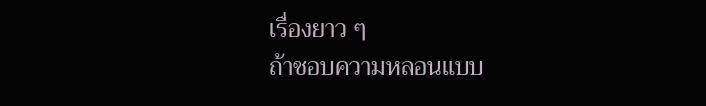เรื่องยาว ๆ
ถ้าชอบความหลอนแบบ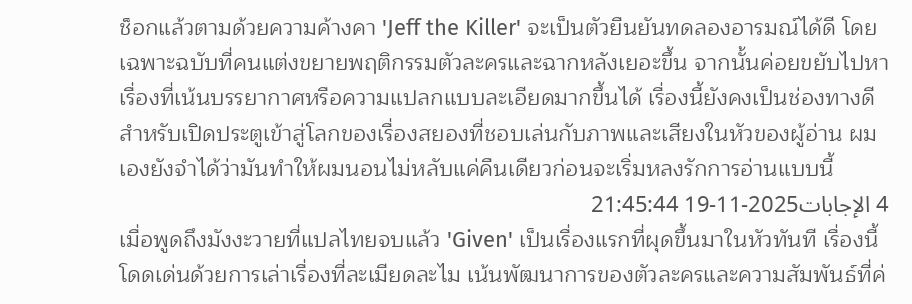ช็อกแล้วตามด้วยความค้างคา 'Jeff the Killer' จะเป็นตัวยืนยันทดลองอารมณ์ได้ดี โดยเฉพาะฉบับที่คนแต่งขยายพฤติกรรมตัวละครและฉากหลังเยอะขึ้น จากนั้นค่อยขยับไปหาเรื่องที่เน้นบรรยากาศหรือความแปลกแบบละเอียดมากขึ้นได้ เรื่องนี้ยังคงเป็นช่องทางดีสำหรับเปิดประตูเข้าสู่โลกของเรื่องสยองที่ชอบเล่นกับภาพและเสียงในหัวของผู้อ่าน ผมเองยังจำได้ว่ามันทำให้ผมนอนไม่หลับแค่คืนเดียวก่อนจะเริ่มหลงรักการอ่านแบบนี้
4 الإجابات2025-11-19 21:45:44
เมื่อพูดถึงมังงะวายที่แปลไทยจบแล้ว 'Given' เป็นเรื่องแรกที่ผุดขึ้นมาในหัวทันที เรื่องนี้โดดเด่นด้วยการเล่าเรื่องที่ละเมียดละไม เน้นพัฒนาการของตัวละครและความสัมพันธ์ที่ค่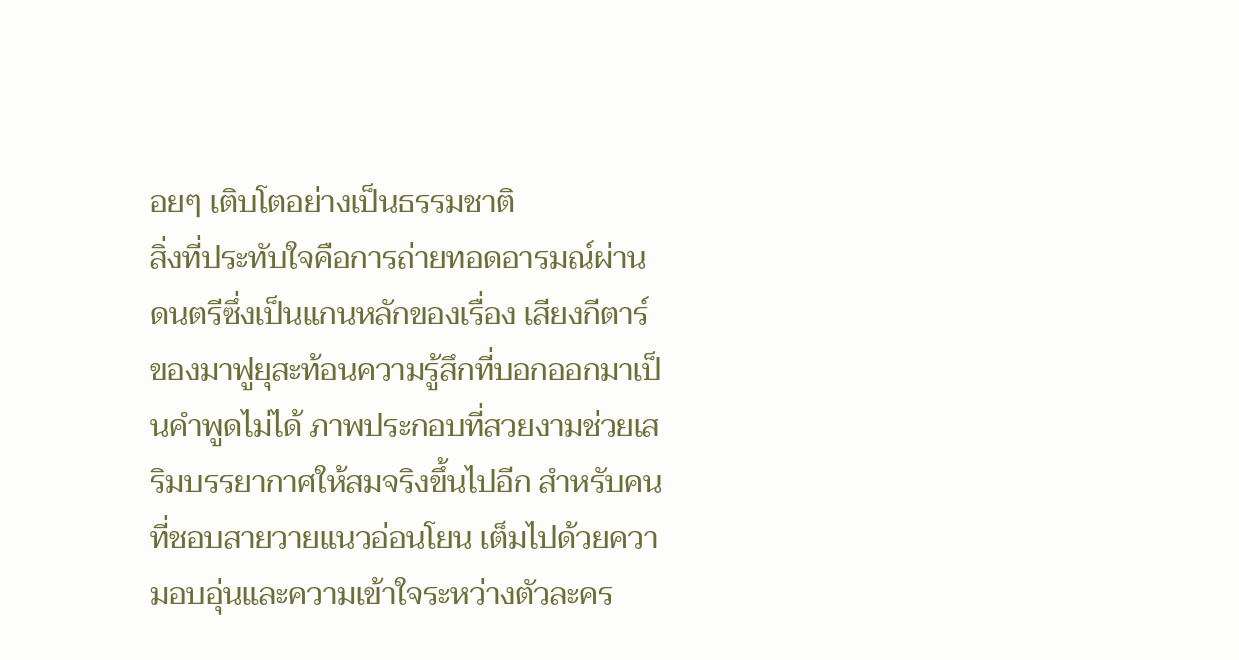อยๆ เติบโตอย่างเป็นธรรมชาติ
สิ่งที่ประทับใจคือการถ่ายทอดอารมณ์ผ่านดนตรีซึ่งเป็นแกนหลักของเรื่อง เสียงกีตาร์ของมาฟูยุสะท้อนความรู้สึกที่บอกออกมาเป็นคำพูดไม่ได้ ภาพประกอบที่สวยงามช่วยเสริมบรรยากาศให้สมจริงขึ้นไปอีก สำหรับคนที่ชอบสายวายแนวอ่อนโยน เต็มไปด้วยความอบอุ่นและความเข้าใจระหว่างตัวละคร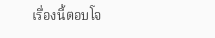เรื่องนี้ตอบโจ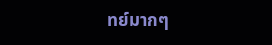ทย์มากๆ